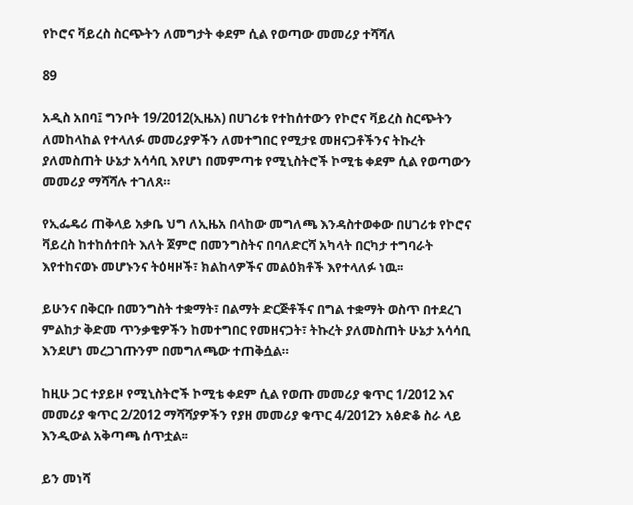የኮሮና ቫይረስ ስርጭትን ለመግታት ቀደም ሲል የወጣው መመሪያ ተሻሻለ

89

አዲስ አበባ፤ ግንቦት 19/2012(ኢዜአ) በሀገሪቱ የተከሰተውን የኮሮና ቫይረስ ስርጭትን ለመከላከል የተላለፉ መመሪያዎችን ለመተግበር የሚታዩ መዘናጋቶችንና ትኩረት ያለመስጠት ሁኔታ አሳሳቢ እየሆነ በመምጣቱ የሚኒስትሮች ኮሚቴ ቀደም ሲል የወጣውን መመሪያ ማሻሻሉ ተገለጸ።

የኢፌዴሪ ጠቅላይ አቃቤ ህግ ለኢዜአ በላከው መግለጫ እንዳስተወቀው በሀገሪቱ የኮሮና ቫይረስ ከተከሰተበት እለት ጀምሮ በመንግስትና በባለድርሻ አካላት በርካታ ተግባራት እየተከናወኑ መሆኑንና ትዕዛዞች፣ ክልከላዎችና መልዕክቶች እየተላለፉ ነዉ፡፡

ይሁንና በቅርቡ በመንግስት ተቋማት፣ በልማት ድርጅቶችና በግል ተቋማት ወስጥ በተደረገ ምልከታ ቅድመ ጥንቃቄዎችን ከመተግበር የመዘናጋት፣ ትኩረት ያለመስጠት ሁኔታ አሳሳቢ እንደሆነ መረጋገጡንም በመግለጫው ተጠቅሷል።

ከዚሁ ጋር ተያይዞ የሚኒስትሮች ኮሚቴ ቀደም ሲል የወጡ መመሪያ ቁጥር 1/2012 እና መመሪያ ቁጥር 2/2012 ማሻሻያዎችን የያዘ መመሪያ ቁጥር 4/2012ን አፅድቆ ስራ ላይ እንዲውል አቅጣጫ ሰጥቷል፡፡

ይን መነሻ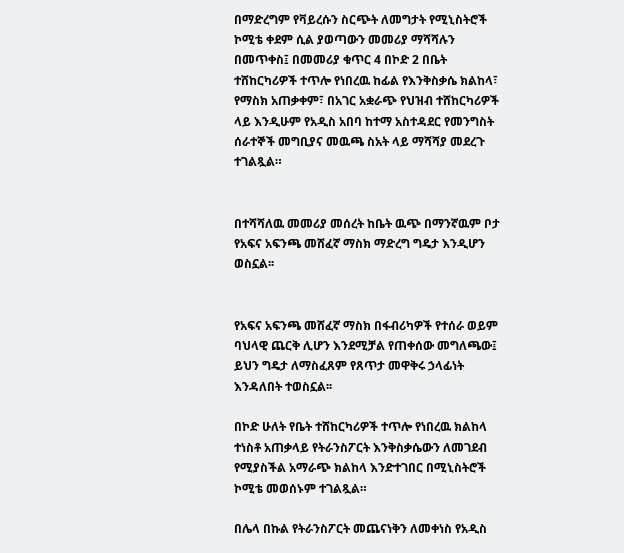በማድረግም የቫይረሱን ስርጭት ለመግታት የሚኒስትሮች ኮሚቴ ቀደም ሲል ያወጣውን መመሪያ ማሻሻሉን በመጥቀስ፤ በመመሪያ ቁጥር 4 በኮድ 2 በቤት ተሸከርካሪዎች ተጥሎ የነበረዉ ከፊል የእንቅስቃሴ ክልከላ፣ የማስክ አጠቃቀም፣ በአገር አቋራጭ የህዝብ ተሸከርካሪዎች ላይ እንዲሁም የአዲስ አበባ ከተማ አስተዳደር የመንግስት ሰራተኞች መግቢያና መዉጫ ስአት ላይ ማሻሻያ መደረጉ ተገልጿል።


በተሻሻለዉ መመሪያ መሰረት ከቤት ዉጭ በማንኛዉም ቦታ የአፍና አፍንጫ መሸፈኛ ማስክ ማድረግ ግዴታ እንዲሆን ወስኗል፡፡


የአፍና አፍንጫ መሸፈኛ ማስክ በፋብሪካዎች የተሰራ ወይም ባህላዊ ጨርቅ ሊሆን እንደሚቻል የጠቀሰው መግለጫው፤ ይህን ግዴታ ለማስፈጸም የጸጥታ መዋቅሩ ኃላፊነት እንዳለበት ተወስኗል፡፡

በኮድ ሁለት የቤት ተሸከርካሪዎች ተጥሎ የነበረዉ ክልከላ ተነስቶ አጠቃላይ የትራንስፖርት እንቅስቃሴውን ለመገደብ የሚያስችል አማራጭ ክልከላ እንድተገበር በሚኒስትሮች ኮሚቴ መወሰኑም ተገልጿል።

በሌላ በኩል የትራንስፖርት መጨናነቅን ለመቀነስ የአዲስ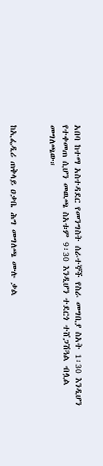አበባ ከተማ አስተዳደር የመንግስት ሰራተኞች የስራ መግቢያ ስአት 1፡30 እንዲሆን የተቀመጠ ሲሆን መዉጫ ስአቱም 9፡30 እንዲሆን ተደርጎ ተሸጋሽጓል ብሏል መግለጫው።


ከኢፌዲሪ ጠቅላይ ዐቃቤ ሕግ መግለጫ ሙሉ ቃል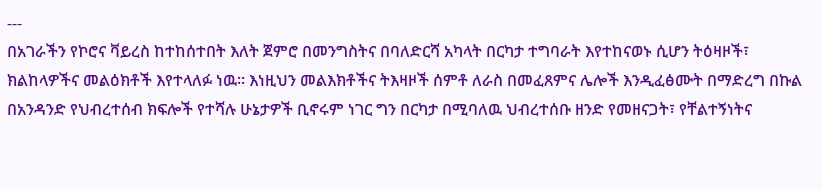---
በአገራችን የኮሮና ቫይረስ ከተከሰተበት እለት ጀምሮ በመንግስትና በባለድርሻ አካላት በርካታ ተግባራት እየተከናወኑ ሲሆን ትዕዛዞች፣ ክልከላዎችና መልዕክቶች እየተላለፉ ነዉ፡፡ እነዚህን መልእክቶችና ትእዛዞች ሰምቶ ለራስ በመፈጸምና ሌሎች እንዲፈፅሙት በማድረግ በኩል በአንዳንድ የህብረተሰብ ክፍሎች የተሻሉ ሁኔታዎች ቢኖሩም ነገር ግን በርካታ በሚባለዉ ህብረተሰቡ ዘንድ የመዘናጋት፣ የቸልተኝነትና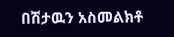በሽታዉን አስመልክቶ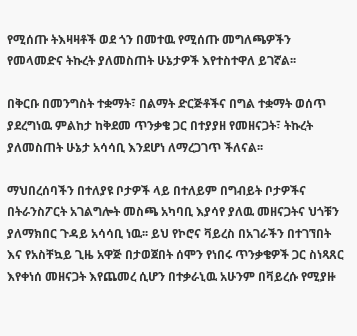የሚሰጡ ትእዛዛቶች ወደ ጎን በመተዉ የሚሰጡ መግለጫዎችን የመላመድና ትኩረት ያለመስጠት ሁኔታዎች እየተስተዋለ ይገኛል፡፡

በቅርቡ በመንግስት ተቋማት፣ በልማት ድርጅቶችና በግል ተቋማት ወሰጥ ያደረግነዉ ምልከታ ከቅደመ ጥንቃቄ ጋር በተያያዘ የመዘናጋት፣ ትኩረት ያለመስጠት ሁኔታ አሳሳቢ እንደሆነ ለማረጋገጥ ችለናል፡፡

ማህበረሰባችን በተለያዩ ቦታዎች ላይ በተለይም በግብይት ቦታዎችና በትራንስፖርት አገልግሎት መስጫ አካባቢ እያሳየ ያለዉ መዘናጋትና ህጎቹን ያለማክበር ጉዳይ አሳሳቢ ነዉ፡፡ ይህ የኮሮና ቫይረስ በአገራችን በተገኘበት እና የአስቸኳይ ጊዜ አዋጅ በታወጀበት ሰሞን የነበሩ ጥንቃቄዎች ጋር ስነጻጸር እየቀነሰ መዘናጋት እየጨመረ ሲሆን በተቃራኒዉ አሁንም በቫይረሱ የሚያዙ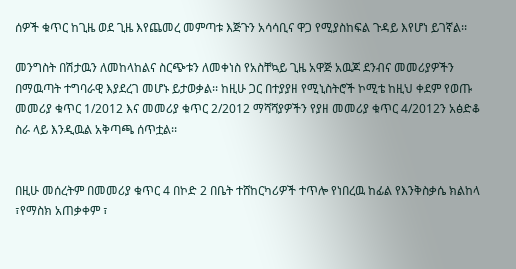ሰዎች ቁጥር ከጊዜ ወደ ጊዜ እየጨመረ መምጣቱ እጅጉን አሳሳቢና ዋጋ የሚያስከፍል ጉዳይ እየሆነ ይገኛል፡፡

መንግስት በሽታዉን ለመከላከልና ስርጭቱን ለመቀነስ የአስቸኳይ ጊዜ አዋጅ አዉጆ ደንብና መመሪያዎችን በማዉጣት ተግባራዊ እያደረገ መሆኑ ይታወቃል፡፡ ከዚሁ ጋር በተያያዘ የሚኒስትሮች ኮሚቴ ከዚህ ቀደም የወጡ መመሪያ ቁጥር 1/2012 እና መመሪያ ቁጥር 2/2012 ማሻሻያዎችን የያዘ መመሪያ ቁጥር 4/2012ን አፅድቆ ስራ ላይ እንዲዉል አቅጣጫ ሰጥቷል፡፡


በዚሁ መሰረትም በመመሪያ ቁጥር 4 በኮድ 2 በቤት ተሸከርካሪዎች ተጥሎ የነበረዉ ከፊል የእንቅስቃሴ ክልከላ ፣የማስክ አጠቃቀም ፣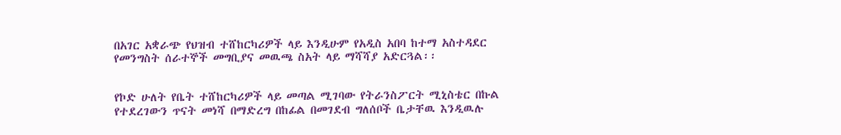በአገር አቋራጭ የህዝብ ተሸከርካሪዎች ላይ እንዲሁም የአዲስ አበባ ከተማ አስተዳደር የመንግስት ሰራተኞች መግቢያና መዉጫ ስአት ላይ ማሻሻያ አድርጓል፡፡


የኮድ ሁለት የቤት ተሸከርካሪዎች ላይ መጣል ሚገባው የትራንስፖርት ሚኒስቴር በኩል የተደረገውን ጥናት መነሻ በማድረግ በከፊል በመገደብ ግለሰቦች ቤታቸዉ እንዲዉሉ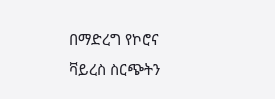በማድረግ የኮሮና ቫይረስ ስርጭትን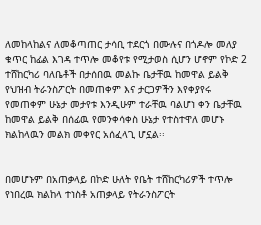ለመከላከልና ለመቆጣጠር ታሳቢ ተደርጎ በሙሉና በጎዶሎ መለያ ቁጥር ከፊል እገዳ ተጥሎ መቆየቱ የሚታወስ ሲሆን ሆኖም የኮድ 2 ተሸከርካሪ ባለቤቶች በታሰበዉ መልኩ ቤታቸዉ ከመዋል ይልቅ የህዝብ ትራንስፖርት በመጠቀም እና ታርጋዎችን እየቀያየሩ የመጠቀም ሁኔታ መታየቱ እንዲሁም ተራቸዉ ባልሆነ ቀን ቤታቸዉ ከመዋል ይልቅ በሰፊዉ የመንቀሳቀስ ሁኔታ የተስተዋለ መሆኑ ክልከላዉን መልክ መቀየር አሰፈላጊ ሆኗል፡፡


በመሆኑም በአጠቃላይ በኮድ ሁለት የቤት ተሸከርካሪዎች ተጥሎ የነበረዉ ክልከላ ተነስቶ አጠቃላይ የትራንስፖርት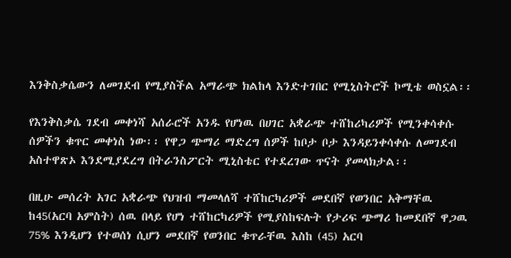እንቅስቃሴውን ለመገደብ የሚያስችል አማራጭ ክልከላ እንድተገበር የሚኒስትሮች ኮሚቴ ወስኗል፡፡

የእንቅስቃሴ ገደብ መቀነሻ አሰራሮች አንዱ የሆነዉ በሀገር አቋራጭ ተሸከሪካሪዎች የሚንቀሳቀሱ ሰዎችን ቁጥር መቀነስ ነው፡፡ የዋጋ ጭማሪ ማድረግ ሰዎች ከቦታ ቦታ እንዳይንቀሳቀሱ ለመገደብ አስተዋጽኦ እንደሚያደረግ በትራንስፖርት ሚኒስቴር የተደረገው ጥናት ያመላክታል፡፡

በዚሁ መሰረት አገር አቋራጭ የህዝብ ማመላለሻ ተሸከርካሪዎች መደበኛ የወንበር አቅማቸዉ ከ45(አርባ አምስት) ሰዉ በላይ የሆነ ተሸከርካሪዎች የሚያስከፍሉት የታሪፍ ጭማሪ ከመደበኛ ዋጋዉ 75% እንዲሆን የተወሰነ ሲሆን መደበኛ የወንበር ቁጥራቸዉ እስከ (45) አርባ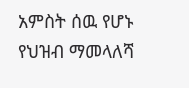አምስት ሰዉ የሆኑ የህዝብ ማመላለሻ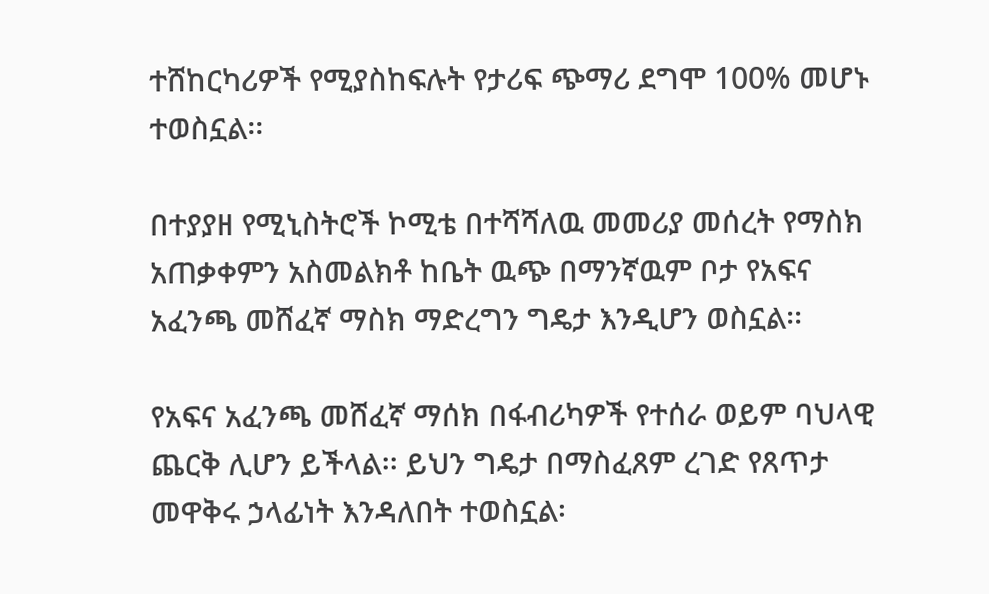ተሸከርካሪዎች የሚያስከፍሉት የታሪፍ ጭማሪ ደግሞ 100% መሆኑ ተወስኗል፡፡

በተያያዘ የሚኒስትሮች ኮሚቴ በተሻሻለዉ መመሪያ መሰረት የማስክ አጠቃቀምን አስመልክቶ ከቤት ዉጭ በማንኛዉም ቦታ የአፍና አፈንጫ መሸፈኛ ማስክ ማድረግን ግዴታ እንዲሆን ወስኗል፡፡

የአፍና አፈንጫ መሸፈኛ ማሰክ በፋብሪካዎች የተሰራ ወይም ባህላዊ ጨርቅ ሊሆን ይችላል፡፡ ይህን ግዴታ በማስፈጸም ረገድ የጸጥታ መዋቅሩ ኃላፊነት እንዳለበት ተወስኗል፡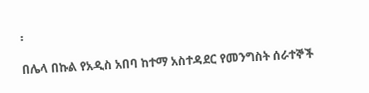፡

በሌላ በኩል የአዲስ አበባ ከተማ አስተዳደር የመንግስት ሰራተኞች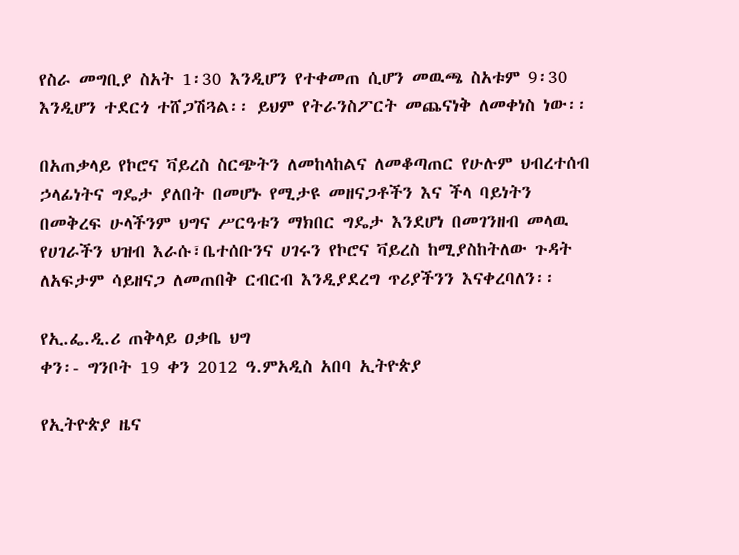የስራ መግቢያ ስአት 1፡30 እንዲሆን የተቀመጠ ሲሆን መዉጫ ስአቱም 9፡30 እንዲሆን ተደርጎ ተሸጋሽጓል፡፡ ይህም የትራንስፖርት መጨናነቅ ለመቀነስ ነው፡፡

በአጠቃላይ የኮሮና ቫይረስ ስርጭትን ለመከላከልና ለመቆጣጠር የሁሉም ህብረተሰብ ኃላፊነትና ግዴታ ያለበት በመሆኑ የሚታዩ መዘናጋቶችን እና ችላ ባይነትን በመቅረፍ ሁላችንም ህግና ሥርዓቱን ማክበር ግዴታ እንደሆነ በመገንዘብ መላዉ የሀገራችን ህዝብ እራሱ፣ቤተሰቡንና ሀገሩን የኮሮና ቫይረስ ከሚያስከትለው ጉዳት ለአፍታም ሳይዘናጋ ለመጠበቅ ርብርብ እንዲያደረግ ጥሪያችንን እናቀረባለን፡፡

የኢ.ፌ.ዲ.ሪ ጠቅላይ ዐቃቤ ህግ
ቀን፡- ግንቦት 19 ቀን 2012 ዓ.ምአዲስ አበባ ኢትዮጵያ

የኢትዮጵያ ዜና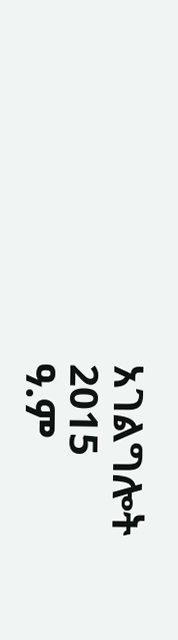አገልግሎት
2015
ዓ.ም